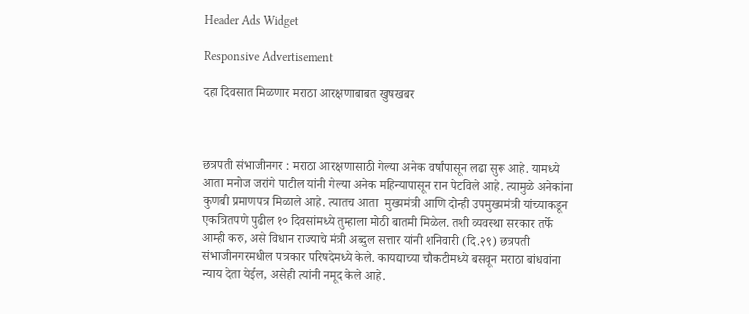Header Ads Widget

Responsive Advertisement

दहा दिवसात मिळणार मराठा आरक्षणाबाबत खुषखबर



छत्रपती संभाजीनगर : मराठा आरक्षणासाठी गेल्या अनेक वर्षांपासून लढा सुरू आहे. यामध्ये आता मनोज जरांगे पाटील यांनी गेल्या अनेक महिन्यापासून रान पेटविले आहे. त्यामुळे अनेकांना कुणबी प्रमाणपत्र मिळाले आहे. त्यातच आता  मुख्यमंत्री आणि दोन्ही उपमुख्यमंत्री यांच्याकडून एकत्रितपणे पुढील १० दिवसांमध्ये तुम्हाला मोठी बातमी मिळेल. तशी व्यवस्था सरकार तर्फे आम्ही करु, असे विधान राज्याचे मंत्री अब्दुल सत्तार यांनी शनिवारी (दि.२९) छत्रपती संभाजीनगरमधील पत्रकार परिषदेमध्ये केले. कायद्याच्या चौकटीमध्ये बसवून मराठा बांधवांना न्याय देता येईल, असेही त्यांनी नमूद केले आहे.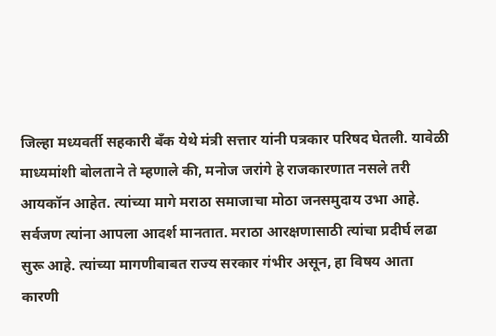जिल्हा मध्यवर्ती सहकारी बँक येथे मंत्री सत्तार यांनी पत्रकार परिषद घेतली. यावेळी माध्यमांशी बोलताने ते म्हणाले की, मनोज जरांगे हे राजकारणात नसले तरी आयकॉन आहेत. त्यांच्या मागे मराठा समाजाचा मोठा जनसमुदाय उभा आहे. सर्वजण त्यांना आपला आदर्श मानतात. मराठा आरक्षणासाठी त्यांचा प्रदीर्घ लढा सुरू आहे. त्यांच्या मागणीबाबत राज्य सरकार गंभीर असून, हा विषय आता कारणी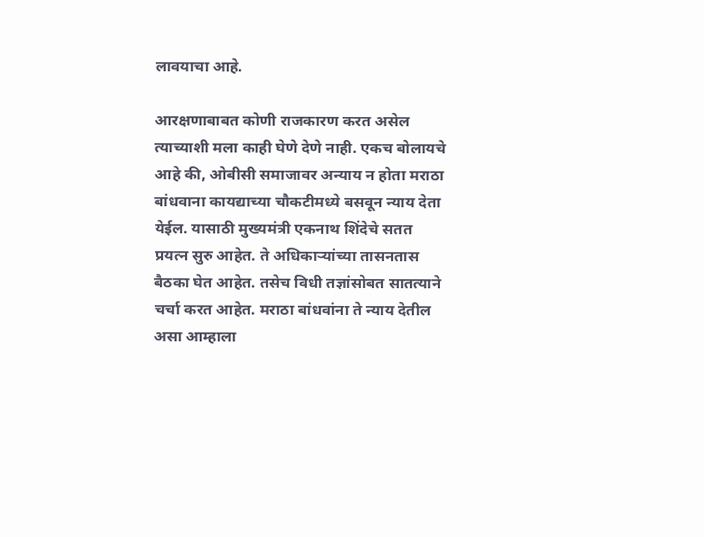लावयाचा आहे.

आरक्षणाबाबत कोणी राजकारण करत असेल त्याच्याशी मला काही घेणे देणे नाही. एकच बोलायचे आहे की, ओबीसी समाजावर अन्याय न होता मराठा बांधवाना कायद्याच्या चौकटीमध्ये बसवून न्याय देता येईल. यासाठी मुख्यमंत्री एकनाथ शिंदेचे सतत प्रयत्न सुरु आहेत. ते अधिकार्‍यांच्या तासनतास बैठका घेत आहेत. तसेच विधी तज्ञांसोबत सातत्याने चर्चा करत आहेत. मराठा बांधवांना ते न्याय देतील असा आम्हाला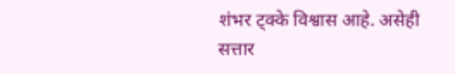शंभर ट्क्के विश्वास आहे. असेही सत्तार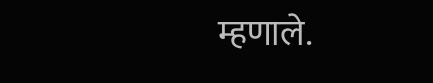म्हणाले.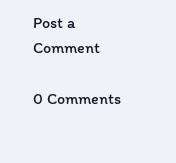Post a Comment

0 Comments